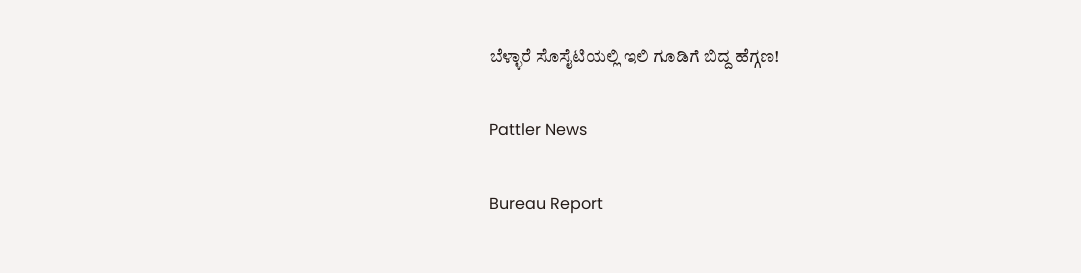ಬೆಳ್ಳಾರೆ ಸೊಸೈಟಿಯಲ್ಲಿ ಇಲಿ ಗೂಡಿಗೆ ಬಿದ್ದ ಹೆಗ್ಗಣ!

Pattler News

Bureau Report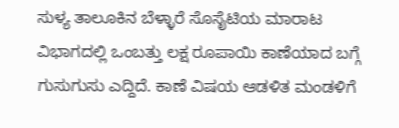ಸುಳ್ಯ ತಾಲೂಕಿನ ಬೆಳ್ಳಾರೆ ಸೊಸೈಟಿಯ ಮಾರಾಟ ವಿಭಾಗದಲ್ಲಿ ಒಂಬತ್ತು ಲಕ್ಷ ರೂಪಾಯಿ ಕಾಣೆಯಾದ ಬಗ್ಗೆ ಗುಸುಗುಸು ಎದ್ದಿದೆ. ಕಾಣೆ ವಿಷಯ ಆಡಳಿತ ಮಂಡಳಿಗೆ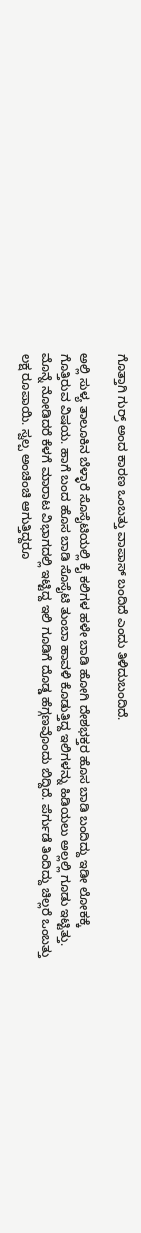ಗೊತ್ತಾಗಿ ಗುರ್ರ್ ಅಂದ ಕಾರಣ ಒಂಬತ್ತು ವಾಪಾಸ್ ಬಂದಿದೆ ಎಂದು ತಿಳಿದುಬಂದಿದೆ.

ಅಲ್ಲಿ ಸುಳ್ಯ ತಾಲೂಕಿನ ಬೆಳ್ಳಾರೆ ಸೊಸೈಟಿಯಲ್ಲಿ ಕೈ ಕಲಿಗಳ ಹಳೇ ಬಾಡಿ ಹೋಗಿ ದೇಶಭಕ್ತರ ಹೊಸ ಬಾಡಿ ಬಂದಿದ್ದು ಇಡೀ ಲೋಕಕ್ಕೆ ಗೊತ್ತಿರುವ ವಿಷಯ. ಹಾಗೆ ಬಂದ ಹೊಸ‌ ಬಾಡಿ ಸೊಸೈಟಿ ತುಂಬಾ ಹಾವಳಿ ಕೊಡುತ್ತಿದ್ದ ಇಲಿಗಳನ್ನು ಹಿಡಿಯಲು ಅಲ್ಲಲ್ಲಿ ಗೂಡು ಇಟ್ಟಿತ್ತು. ಮೊನ್ನೆ ನೋಡಿದರೆ ಕೆಳಗೆ ಮಾರಾಟ ವಿಭಾಗದಲ್ಲಿ ಇಟ್ಟಿದ್ದ ಇಲಿ ಗೂಡಿಗೆ ದೊಡ್ಡ ಹೆಗ್ಗಣವೊಂದು ಬಿದ್ದಿದೆ. ಪೆರ್ಗುಡೆ ತಿಂದಿದ್ದು ಚಿಲ್ಲರೆ ಒಂಬತ್ತು ಲಕ್ಷ ರೂಪಾಯಿ. ಸ್ವಲ್ಪ ಅಂಚಿಂಚಿ ಆಗುತ್ತಿದ್ದರೂ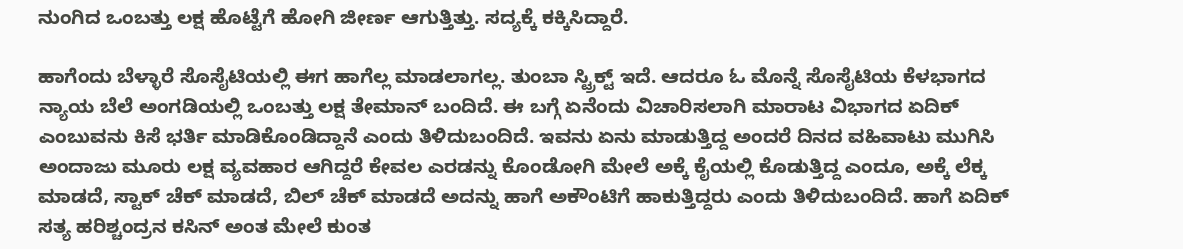ನುಂಗಿದ ಒಂಬತ್ತು ಲಕ್ಷ ಹೊಟ್ಟೆಗೆ ಹೋಗಿ ಜೀರ್ಣ ಆಗುತ್ತಿತ್ತು. ಸದ್ಯಕ್ಕೆ ಕಕ್ಕಿಸಿದ್ದಾರೆ.

ಹಾಗೆಂದು ಬೆಳ್ಳಾರೆ ಸೊಸೈಟಿಯಲ್ಲಿ ಈಗ ಹಾಗೆಲ್ಲ ಮಾಡಲಾಗಲ್ಲ. ತುಂಬಾ ಸ್ಟ್ರಿಕ್ಟ್ ಇದೆ. ಆದರೂ ಓ ಮೊನ್ನೆ ಸೊಸೈಟಿಯ ಕೆಳಭಾಗದ ನ್ಯಾಯ ಬೆಲೆ ಅಂಗಡಿಯಲ್ಲಿ ಒಂಬತ್ತು ಲಕ್ಷ ತೇಮಾನ್ ಬಂದಿದೆ. ಈ ಬಗ್ಗೆ ಏನೆಂದು ವಿಚಾರಿಸಲಾಗಿ ಮಾರಾಟ ವಿಭಾಗದ ಏದಿಕ್ ಎಂಬುವನು ಕಿಸೆ ಭರ್ತಿ ಮಾಡಿಕೊಂಡಿದ್ದಾನೆ ಎಂದು ತಿಳಿದುಬಂದಿದೆ. ಇವನು ಏನು ಮಾಡುತ್ತಿದ್ದ ಅಂದರೆ ದಿನದ ವಹಿವಾಟು ಮುಗಿಸಿ ಅಂದಾಜು ಮೂರು ಲಕ್ಷ ವ್ಯವ‌ಹಾರ ಆಗಿದ್ದರೆ ಕೇವಲ ಎರಡನ್ನು ಕೊಂಡೋಗಿ ಮೇಲೆ ಅಕ್ಕೆ ಕೈಯಲ್ಲಿ ಕೊಡುತ್ತಿದ್ದ ಎಂದೂ, ಅಕ್ಕೆ ಲೆಕ್ಕ ಮಾಡದೆ, ಸ್ಟಾಕ್ ಚೆಕ್ ಮಾಡದೆ, ಬಿಲ್ ಚೆಕ್ ಮಾಡದೆ ಅದನ್ನು ಹಾಗೆ ಅಕೌಂಟಿಗೆ ಹಾಕುತ್ತಿದ್ದರು ಎಂದು ತಿಳಿದುಬಂದಿದೆ. ಹಾಗೆ ಏದಿಕ್ ಸತ್ಯ ಹರಿಶ್ಚಂದ್ರನ ಕಸಿನ್ ಅಂತ ಮೇಲೆ ಕುಂತ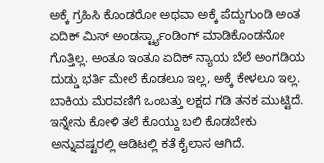ಅಕ್ಕೆ ಗ್ರಹಿಸಿ ಕೊಂಡರೋ ಅಥವಾ ಅಕ್ಕೆ ಪೆದ್ದುಗುಂಡಿ ಅಂತ ಏದಿಕ್ ಮಿಸ್ ಅಂಡರ್ಸ್ಟ್ಯಾಂಡಿಂಗ್ ಮಾಡಿಕೊಂಡನೋ ಗೊತ್ತಿಲ್ಲ. ಅಂತೂ ಇಂತೂ ಏದಿಕ್ ನ್ಯಾಯ ಬೆಲೆ ಅಂಗಡಿಯ ದುಡ್ಡು ಭರ್ತಿ ಮೇಲೆ ಕೊಡಲೂ ಇಲ್ಲ, ಅಕ್ಕೆ ಕೇಳಲೂ ಇಲ್ಲ. ಬಾಕಿಯ ಮೆರವಣಿಗೆ ಒಂಬತ್ತು ಲಕ್ಷದ ಗಡಿ ತನಕ ಮುಟ್ಟಿದೆ. ಇನ್ನೇನು ಕೋಳಿ ತಲೆ ಕೊಯ್ದು ಬಲಿ ಕೊಡಬೇಕು ಅನ್ನುವಷ್ಟರಲ್ಲಿ ಆಡಿಟಲ್ಲಿ ಕತೆ ಕೈಲಾಸ ಆಗಿದೆ.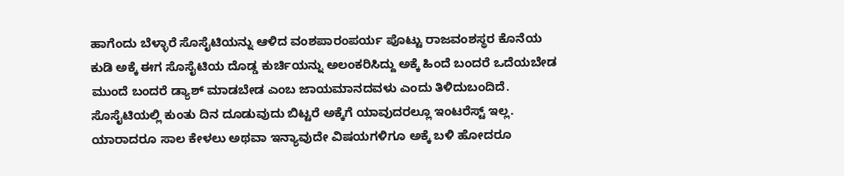ಹಾಗೆಂದು ಬೆಳ್ಳಾರೆ ಸೊಸೈಟಿಯನ್ನು ಆಳಿದ ವಂಶಪಾರಂಪರ್ಯ ಪೊಟ್ಟು ರಾಜವಂಶಸ್ಥರ ಕೊನೆಯ ಕುಡಿ ಅಕ್ಕೆ ಈಗ ಸೊಸೈಟಿಯ ದೊಡ್ಡ ಕುರ್ಚಿಯನ್ನು ಅಲಂಕರಿಸಿದ್ದು ಅಕ್ಕೆ ಹಿಂದೆ ಬಂದರೆ ಒದೆಯಬೇಡ ಮುಂದೆ ಬಂದರೆ ಡ್ಯಾಶ್ ಮಾಡಬೇಡ ಎಂಬ ಜಾಯಮಾನದವಳು ಎಂದು ತಿಳಿದುಬಂದಿದೆ. ಸೊಸೈಟಿಯಲ್ಲಿ ಕುಂತು ದಿನ ದೂಡುವುದು ಬಿಟ್ಟರೆ ಅಕ್ಕೆಗೆ ಯಾವುದರಲ್ಲೂ ಇಂಟರೆಸ್ಟ್ ಇಲ್ಲ. ಯಾರಾದರೂ ಸಾಲ ಕೇಳಲು ಅಥವಾ ಇನ್ಯಾವುದೇ ವಿಷಯಗಳಿಗೂ ಅಕ್ಕೆ ಬಳಿ ಹೋದರೂ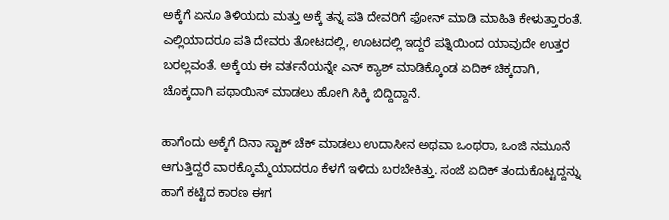ಅಕ್ಕೆಗೆ ಏನೂ ತಿಳಿಯದು ಮತ್ತು ಅಕ್ಕೆ ತನ್ನ ಪತಿ ದೇವರಿಗೆ ಫೋನ್ ಮಾಡಿ ಮಾಹಿತಿ ಕೇಳುತ್ತಾರಂತೆ. ಎಲ್ಲಿಯಾದರೂ ಪತಿ ದೇವರು ತೋಟದಲ್ಲಿ, ಊಟದಲ್ಲಿ ಇದ್ದರೆ ಪತ್ನಿಯಿಂದ ಯಾವುದೇ ಉತ್ತರ ಬರಲ್ಲವಂತೆ. ಅಕ್ಕೆಯ ಈ ವರ್ತನೆಯನ್ನೇ ಎನ್ ಕ್ಯಾಶ್ ಮಾಡಿಕ್ಕೊಂಡ ಏದಿಕ್ ಚಿಕ್ಕದಾಗಿ, ಚೊಕ್ಕದಾಗಿ ಪಥಾಯಿಸ್ ಮಾಡಲು ಹೋಗಿ ‌ಸಿಕ್ಕಿ ಬಿದ್ದಿದ್ದಾನೆ.

ಹಾಗೆಂದು ಅಕ್ಕೆಗೆ ದಿನಾ ಸ್ಟಾಕ್ ಚೆಕ್ ಮಾಡಲು ಉದಾಸೀನ ಅಥವಾ ಒಂಥರಾ, ಒಂಜಿ ನಮೂನೆ ಆಗುತ್ತಿದ್ದರೆ ವಾರಕ್ಕೊಮ್ಮೆಯಾದರೂ ಕೆಳಗೆ ಇಳಿದು ಬರಬೇಕಿತ್ತು. ಸಂಜೆ ಏದಿಕ್ ತಂದುಕೊಟ್ಟದ್ದನ್ನು ಹಾಗೆ ಕಟ್ಟಿದ ಕಾರಣ ಈಗ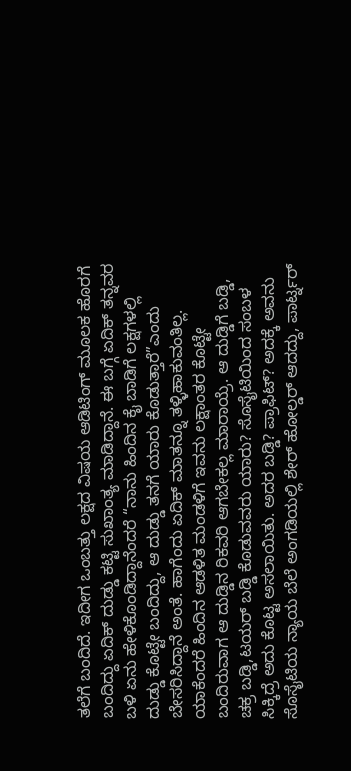ತಲೆಗೆ ಬಂದಿದೆ. ಇದೀಗ ಒಂಬತ್ತು ಲಕ್ಷದ ವಿಷಯ ಆಡಿಟಿಂಗ್ ಮೂಲಕ ಹೊರಗೆ ಬಂದಿದ್ದು ಏದಿಕ್ ದುಡ್ಡು ಕಟ್ಟಿ ಸುಖಾಂತ್ಯ ಮಾಡಿದ್ದಾನೆ. ಈ ಬಗ್ಗೆ ಏದಿಕ್ ತನ್ನವರ ಬಳಿ ಏನು ಹೇಳಿಕೊಂಡಿದ್ದಾನೆಂದರೆ “ನಾನು ಹಿಂದಿನ ಕೈ ಬಾಡಿಗೆ ಲಕ್ಷಗಳಲ್ಲಿ ದುಡ್ಡು ಕೊಟ್ಟೇ ಬಂದಿದ್ದು, ಆ ದುಡ್ಡು ತನಗೆ ಯಾರು ಕೊಡುತ್ತಾರೆ”ಎಂದು ಬೇಸರಿಸಿದ್ದಾನೆ ಅಂತೆ. ಹಾಗೆಂದು ಏದಿಕ್ ಮಾತನ್ನೂ ತಳ್ಳಿಹಾಕುವಂತಿಲ್ಲ. ಯಾಕೆಂದರೆ ಹಿಂದಿನ ಆಡಳಿತ ಮಂಡಳಿಗೆ ಇವನು ಲಕ್ಷಾಂತರ ಕೊಟ್ಟೇ ಬಂದಿರುವಾಗ ಆ ದುಡ್ಡಿನ ರಿಕವರಿ ಆಗಬೇಕಲ್ಲ ಮಾರಾಯ್ರೆ. ಆ ದುಡ್ಡಿಗೆ ಬಡ್ಡಿ, ಚಕ್ರ ಬಡ್ಡಿ,ಟಯರ್ ಬಡ್ಡಿ ಕೊಡುವವರು ಯಾರು? ಸೊಸೈಟಿಯಿಂದ ಸಂಬಳ ಸಿಕ್ಕಿದ್ರೆ ಅದು ಕೊಟ್ಟ ಅಸಲಾಯಿತು. ಅದರ ಬಡ್ಡಿ? ಪ್ರಾಫಿಟ್? ಅದಕ್ಕೆ ಅವನು ಸೊಸೈಟಿಯ ನ್ಯಾಯ ಬೆಲೆ ಅಂಗಡಿಯಲ್ಲಿ ಶೇರ್ ಹೋಲ್ಡರ್ ಆದದ್ದು, ಪಾರ್ಟ್ನರ್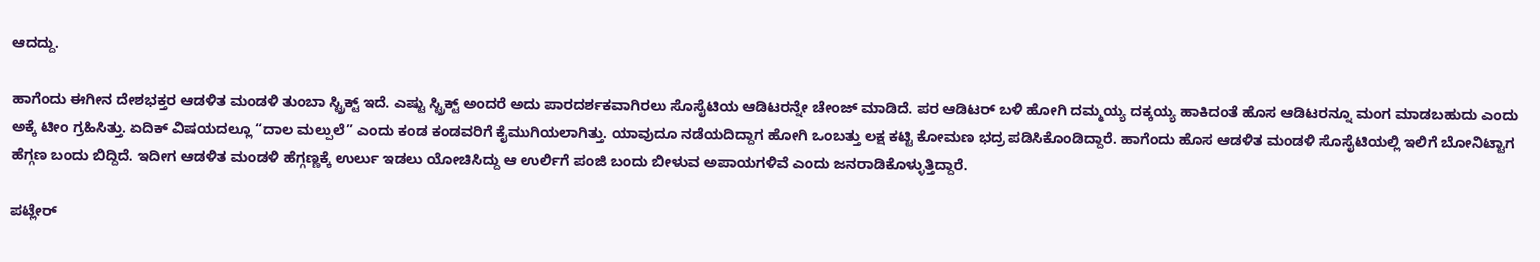ಆದದ್ದು.

ಹಾಗೆಂದು ಈಗೀನ ದೇಶಭಕ್ತರ ಆಡಳಿತ ಮಂಡಳಿ ತುಂಬಾ ಸ್ಟ್ರಿಕ್ಟ್ ಇದೆ. ಎಷ್ಟು ಸ್ಟ್ರಿಕ್ಟ್ ಅಂದರೆ ಅದು ಪಾರದರ್ಶಕವಾಗಿರಲು ಸೊಸೈಟಿಯ ಆಡಿಟರನ್ನೇ ಚೇಂಜ್ ಮಾಡಿದೆ. ಪರ ಆಡಿಟರ್ ಬಳಿ ಹೋಗಿ ದಮ್ಮಯ್ಯ ದಕ್ಕಯ್ಯ ಹಾಕಿದಂತೆ ಹೊಸ ಆಡಿಟರನ್ನೂ ಮಂಗ ಮಾಡಬಹುದು ಎಂದು ಅಕ್ಕೆ ಟೀಂ ಗ್ರಹಿಸಿತ್ತು. ಏದಿಕ್ ವಿಷಯದಲ್ಲೂ “ದಾಲ ಮಲ್ಪುಲೆ” ಎಂದು ಕಂಡ ಕಂಡವರಿಗೆ ಕೈಮುಗಿಯಲಾಗಿತ್ತು. ಯಾವುದೂ ನಡೆಯದಿದ್ದಾಗ ಹೋಗಿ ಒಂಬತ್ತು ಲಕ್ಷ ಕಟ್ಟಿ ಕೋಮಣ ಭದ್ರ ಪಡಿಸಿಕೊಂಡಿದ್ದಾರೆ. ಹಾಗೆಂದು ಹೊಸ ಆಡಳಿತ ಮಂಡಳಿ ಸೊಸೈಟಿಯಲ್ಲಿ ಇಲಿಗೆ ಬೋನಿಟ್ಟಾಗ ಹೆಗ್ಗಣ ಬಂದು ಬಿದ್ದಿದೆ. ಇದೀಗ ಆಡಳಿತ ಮಂಡಳಿ ಹೆಗ್ಗಣ್ಣಕ್ಕೆ ಉರ್ಲು ಇಡಲು ಯೋಚಿಸಿದ್ದು ಆ ಉರ್ಲಿಗೆ ಪಂಜಿ ಬಂದು ಬೀಳುವ ಅಪಾಯಗಳಿವೆ ಎಂದು ಜನರಾಡಿಕೊಳ್ಳುತ್ತಿದ್ದಾರೆ.

ಪಟ್ಲೇರ್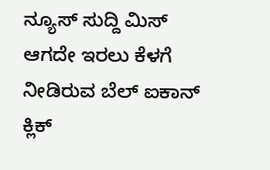ನ್ಯೂಸ್ ಸುದ್ದಿ ಮಿಸ್ ಆಗದೇ ಇರಲು ಕೆಳಗೆ ನೀಡಿರುವ ಬೆಲ್ ಐಕಾನ್ ಕ್ಲಿಕ್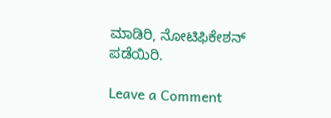ಮಾಡಿರಿ, ನೋಟಿಫಿಕೇಶನ್ ಪಡೆಯಿರಿ.

Leave a Comment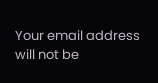Your email address will not be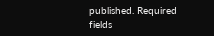published. Required fields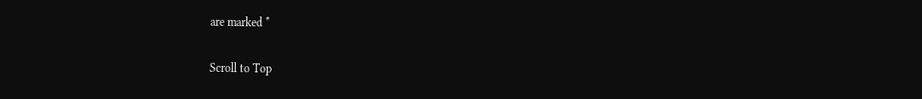are marked *

Scroll to Top